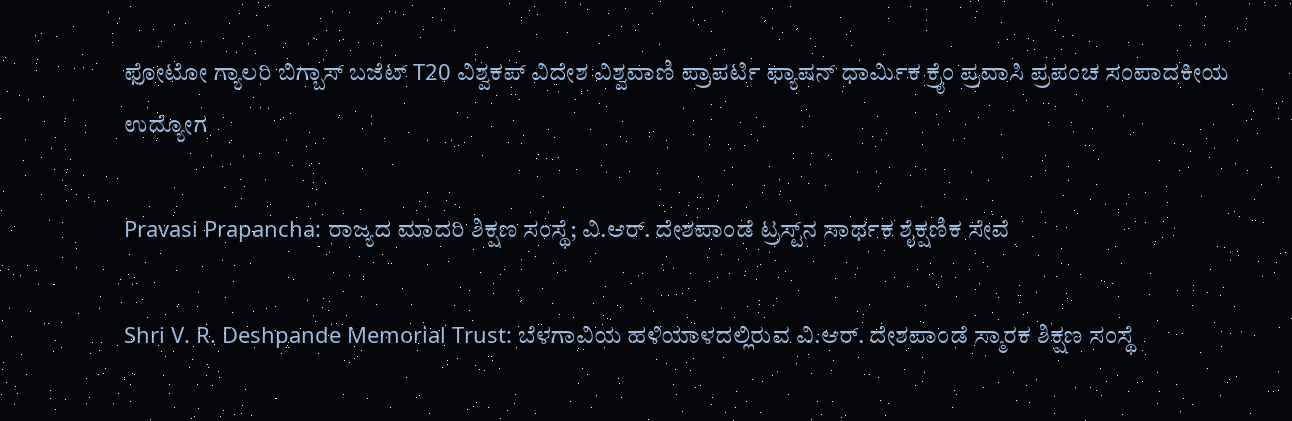ಫೋಟೋ ಗ್ಯಾಲರಿ ಬಿಗ್ಬಾಸ್ ಬಜೆಟ್ T20 ವಿಶ್ವಕಪ್ ವಿದೇಶ ವಿಶ್ವವಾಣಿ ಪ್ರಾಪರ್ಟಿ ಫ್ಯಾಷನ್ ಧಾರ್ಮಿಕ ಕ್ರೈಂ ಪ್ರವಾಸಿ ಪ್ರಪಂಚ ಸಂಪಾದಕೀಯ ಉದ್ಯೋಗ

Pravasi Prapancha: ರಾಜ್ಯದ ಮಾದರಿ ಶಿಕ್ಷಣ ಸಂಸ್ಥೆ; ವಿ.ಆರ್. ದೇಶಪಾಂಡೆ ಟ್ರಸ್ಟ್‌ನ ಸಾರ್ಥಕ ಶೈಕ್ಷಣಿಕ ಸೇವೆ

Shri V. R. Deshpande Memorial Trust: ಬೆಳಗಾವಿಯ ಹಳಿಯಾಳದಲ್ಲಿರುವ ವಿ.ಆರ್. ದೇಶಪಾಂಡೆ ಸ್ಮಾರಕ ಶಿಕ್ಷಣ ಸಂಸ್ಥೆ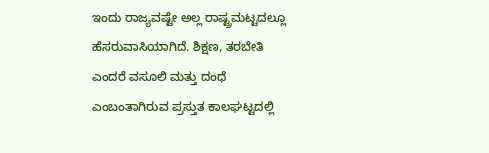ಇಂದು ರಾಜ್ಯವಷ್ಟೇ ಅಲ್ಲ ರಾಷ್ಟ್ರಮಟ್ಟದಲ್ಲೂ ಹೆಸರುವಾಸಿಯಾಗಿದೆ. ಶಿಕ್ಷಣ, ತರಬೇತಿ ಎಂದರೆ ವಸೂಲಿ ಮತ್ತು ದಂಧೆ ಎಂಬಂತಾಗಿರುವ ಪ್ರಸ್ತುತ ಕಾಲಘಟ್ಟದಲ್ಲಿ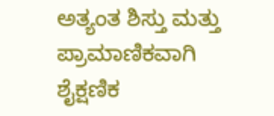ಅತ್ಯಂತ ಶಿಸ್ತು ಮತ್ತು ಪ್ರಾಮಾಣಿಕವಾಗಿ ಶೈಕ್ಷಣಿಕ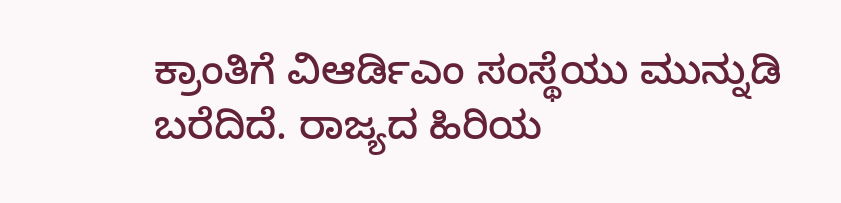ಕ್ರಾಂತಿಗೆ ವಿಆರ್ಡಿಎಂ ಸಂಸ್ಥೆಯು ಮುನ್ನುಡಿ ಬರೆದಿದೆ. ರಾಜ್ಯದ ಹಿರಿಯ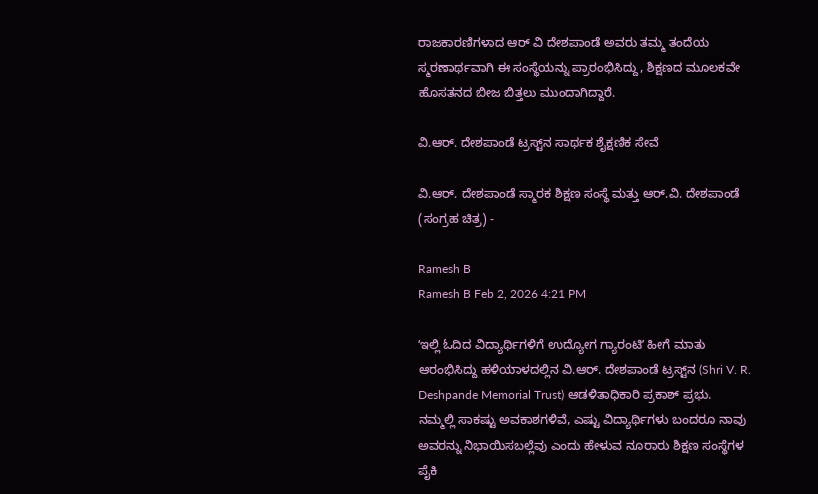ರಾಜಕಾರಣಿಗಳಾದ ಆರ್ ವಿ ದೇಶಪಾಂಡೆ ಅವರು ತಮ್ಮ ತಂದೆಯ ಸ್ಮರಣಾರ್ಥವಾಗಿ ಈ ಸಂಸ್ಥೆಯನ್ನು ಪ್ರಾರಂಭಿಸಿದ್ದು, ಶಿಕ್ಷಣದ ಮೂಲಕವೇ ಹೊಸತನದ ಬೀಜ ಬಿತ್ತಲು ಮುಂದಾಗಿದ್ದಾರೆ.

ವಿ.ಆರ್. ದೇಶಪಾಂಡೆ ಟ್ರಸ್ಟ್‌ನ ಸಾರ್ಥಕ ಶೈಕ್ಷಣಿಕ ಸೇವೆ

ವಿ.ಆರ್. ದೇಶಪಾಂಡೆ ಸ್ಮಾರಕ ಶಿಕ್ಷಣ ಸಂಸ್ಥೆ ಮತ್ತು ಆರ್‌.ವಿ. ದೇಶಪಾಂಡೆ (ಸಂಗ್ರಹ ಚಿತ್ರ) -

Ramesh B
Ramesh B Feb 2, 2026 4:21 PM

ʻಇಲ್ಲಿ ಓದಿದ ವಿದ್ಯಾರ್ಥಿಗಳಿಗೆ ಉದ್ಯೋಗ ಗ್ಯಾರಂಟಿʼ ಹೀಗೆ ಮಾತು ಆರಂಭಿಸಿದ್ದು ಹಳಿಯಾಳದಲ್ಲಿನ ವಿ.ಆರ್‌. ದೇಶಪಾಂಡೆ ಟ್ರಸ್ಟ್‌ನ (Shri V. R. Deshpande Memorial Trust) ಆಡಳಿತಾಧಿಕಾರಿ ಪ್ರಕಾಶ್‌ ಪ್ರಭು. ನಮ್ಮಲ್ಲಿ ಸಾಕಷ್ಟು ಅವಕಾಶಗಳಿವೆ, ಎಷ್ಟು ವಿದ್ಯಾರ್ಥಿಗಳು ಬಂದರೂ ನಾವು ಅವರನ್ನು ನಿಭಾಯಿಸಬಲ್ಲೆವು ಎಂದು ಹೇಳುವ ನೂರಾರು ಶಿಕ್ಷಣ ಸಂಸ್ಥೆಗಳ ಪೈಕಿ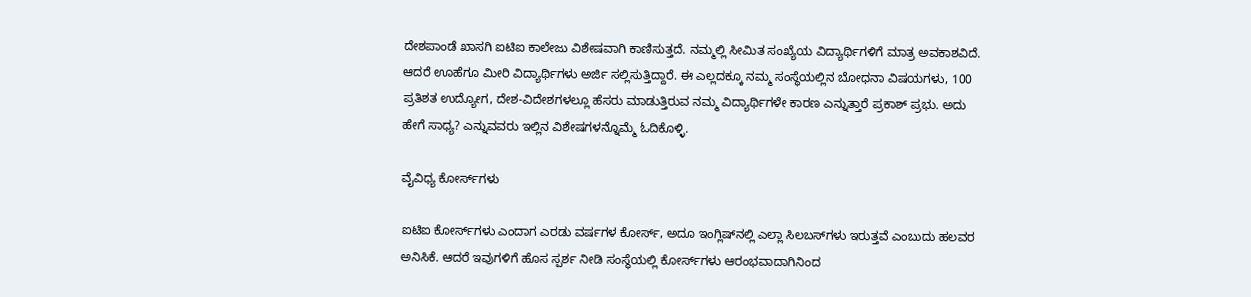ದೇಶಪಾಂಡೆ ಖಾಸಗಿ ಐಟಿಐ ಕಾಲೇಜು ವಿಶೇಷವಾಗಿ ಕಾಣಿಸುತ್ತದೆ. ನಮ್ಮಲ್ಲಿ ಸೀಮಿತ ಸಂಖ್ಯೆಯ ವಿದ್ಯಾರ್ಥಿಗಳಿಗೆ ಮಾತ್ರ ಅವಕಾಶವಿದೆ. ಆದರೆ ಊಹೆಗೂ ಮೀರಿ ವಿದ್ಯಾರ್ಥಿಗಳು ಅರ್ಜಿ ಸಲ್ಲಿಸುತ್ತಿದ್ದಾರೆ. ಈ ಎಲ್ಲದಕ್ಕೂ ನಮ್ಮ ಸಂಸ್ಥೆಯಲ್ಲಿನ ಬೋಧನಾ ವಿಷಯಗಳು, 100 ಪ್ರತಿಶತ ಉದ್ಯೋಗ, ದೇಶ-ವಿದೇಶಗಳಲ್ಲೂ ಹೆಸರು ಮಾಡುತ್ತಿರುವ ನಮ್ಮ ವಿದ್ಯಾರ್ಥಿಗಳೇ ಕಾರಣ ಎನ್ನುತ್ತಾರೆ ಪ್ರಕಾಶ್‌ ಪ್ರಭು. ಅದು ಹೇಗೆ ಸಾಧ್ಯ? ಎನ್ನುವವರು ಇಲ್ಲಿನ ವಿಶೇಷಗಳನ್ನೊಮ್ಮೆ ಓದಿಕೊಳ್ಳಿ.

ವೈವಿಧ್ಯ ಕೋರ್ಸ್‌ಗಳು

ಐಟಿಐ ಕೋರ್ಸ್‌ಗಳು ಎಂದಾಗ ಎರಡು ವರ್ಷಗಳ ಕೋರ್ಸ್‌, ಅದೂ ಇಂಗ್ಲಿಷ್‌ನಲ್ಲಿ ಎಲ್ಲಾ ಸಿಲಬಸ್‌ಗಳು ಇರುತ್ತವೆ ಎಂಬುದು ಹಲವರ ಅನಿಸಿಕೆ. ಆದರೆ ಇವುಗಳಿಗೆ ಹೊಸ ಸ್ಪರ್ಶ ನೀಡಿ ಸಂಸ್ಥೆಯಲ್ಲಿ ಕೋರ್ಸ್‌ಗಳು ಆರಂಭವಾದಾಗಿನಿಂದ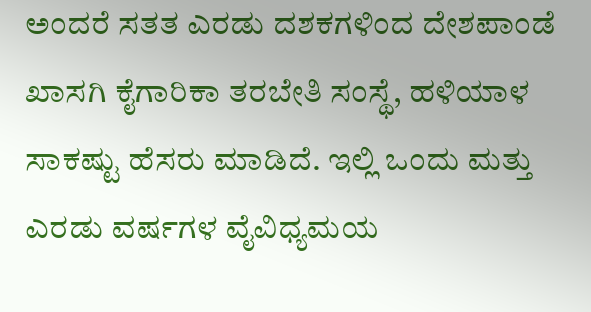ಅಂದರೆ ಸತತ ಎರಡು ದಶಕಗಳಿಂದ ದೇಶಪಾಂಡೆ ಖಾಸಗಿ ಕೈಗಾರಿಕಾ ತರಬೇತಿ ಸಂಸ್ಥೆ, ಹಳಿಯಾಳ ಸಾಕಷ್ಟು ಹೆಸರು ಮಾಡಿದೆ. ಇಲ್ಲಿ ಒಂದು ಮತ್ತು ಎರಡು ವರ್ಷಗಳ ವೈವಿಧ್ಯಮಯ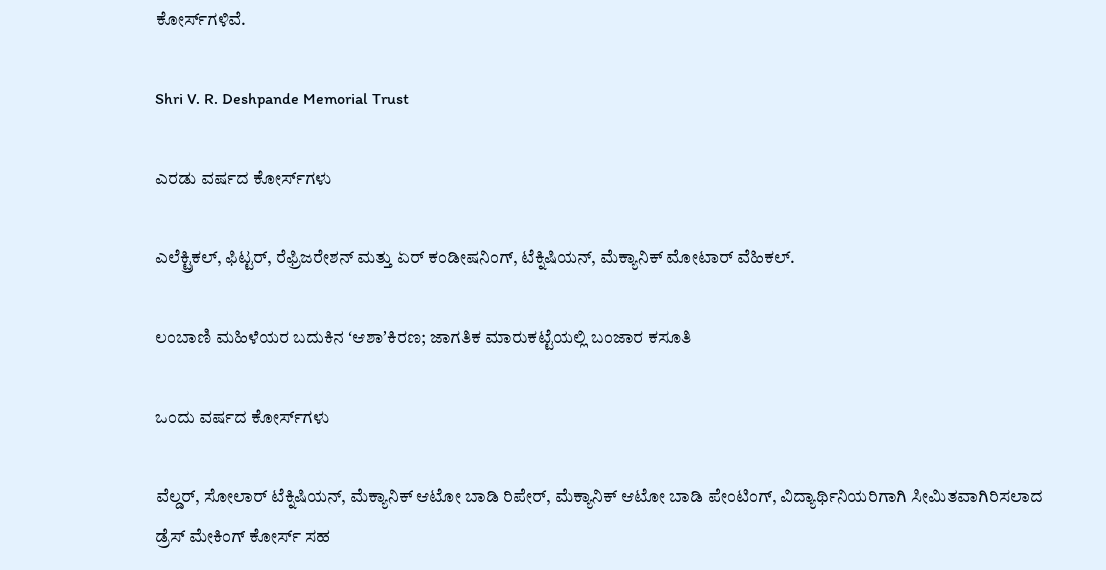ಕೋರ್ಸ್‌ಗಳಿವೆ.

Shri V. R. Deshpande Memorial Trust

ಎರಡು ವರ್ಷದ ಕೋರ್ಸ್‌ಗಳು

ಎಲೆಕ್ಟ್ರಿಕಲ್, ಫಿಟ್ಟರ್‌, ರೆಫ್ರಿಜರೇಶನ್ ಮತ್ತು ಏರ್ ಕಂಡೀಷನಿಂಗ್, ಟೆಕ್ನಿಷಿಯನ್‌, ಮೆಕ್ಯಾನಿಕ್‌ ಮೋಟಾರ್‌ ವೆಹಿಕಲ್‌.

ಲಂಬಾಣಿ ಮಹಿಳೆಯರ ಬದುಕಿನ ʻಆಶಾʼಕಿರಣ; ಜಾಗತಿಕ ಮಾರುಕಟ್ಟೆಯಲ್ಲಿ ಬಂಜಾರ ಕಸೂತಿ

ಒಂದು ವರ್ಷದ ಕೋರ್ಸ್‌ಗಳು

ವೆಲ್ಡರ್‌, ಸೋಲಾರ್‌ ಟೆಕ್ನಿಷಿಯನ್‌, ಮೆಕ್ಯಾನಿಕ್‌ ಆಟೋ ಬಾಡಿ ರಿಪೇರ್‌, ಮೆಕ್ಯಾನಿಕ್‌ ಆಟೋ ಬಾಡಿ ಪೇಂಟಿಂಗ್‌, ವಿದ್ಯಾರ್ಥಿನಿಯರಿಗಾಗಿ ಸೀಮಿತವಾಗಿರಿಸಲಾದ ಡ್ರೆಸ್‌ ಮೇಕಿಂಗ್‌ ಕೋರ್ಸ್‌ ಸಹ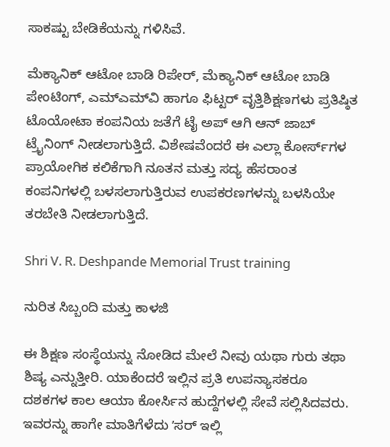ಸಾಕಷ್ಟು ಬೇಡಿಕೆಯನ್ನು ಗಳಿಸಿವೆ.

ಮೆಕ್ಯಾನಿಕ್‌ ಆಟೋ ಬಾಡಿ ರಿಪೇರ್‌, ಮೆಕ್ಯಾನಿಕ್‌ ಆಟೋ ಬಾಡಿ ಪೇಂಟಿಂಗ್‌, ಎಮ್‌ಎಮ್‌ವಿ ಹಾಗೂ ಫಿಟ್ಟರ್‌ ವೃತ್ತಿಶಿಕ್ಷಣಗಳು ಪ್ರತಿಷ್ಠಿತ ಟೊಯೋಟಾ ಕಂಪನಿಯ ಜತೆಗೆ ಟೈ ಅಪ್ ಆಗಿ ಆನ್‌ ಜಾಬ್‌ ಟ್ರೈನಿಂಗ್‌ ನೀಡಲಾಗುತ್ತಿದೆ. ವಿಶೇಷವೆಂದರೆ ಈ ಎಲ್ಲಾ ಕೋರ್ಸ್‌ಗಳ ಪ್ರಾಯೋಗಿಕ ಕಲಿಕೆಗಾಗಿ ನೂತನ ಮತ್ತು ಸದ್ಯ ಹೆಸರಾಂತ ಕಂಪನಿಗಳಲ್ಲಿ ಬಳಸಲಾಗುತ್ತಿರುವ ಉಪಕರಣಗಳನ್ನು ಬಳಸಿಯೇ ತರಬೇತಿ ನೀಡಲಾಗುತ್ತಿದೆ.

Shri V. R. Deshpande Memorial Trust training

ನುರಿತ ಸಿಬ್ಬಂದಿ ಮತ್ತು ಕಾಳಜಿ

ಈ ಶಿಕ್ಷಣ ಸಂಸ್ಥೆಯನ್ನು ನೋಡಿದ ಮೇಲೆ ನೀವು ಯಥಾ ಗುರು ತಥಾ ಶಿಷ್ಯ ಎನ್ನುತ್ತೀರಿ. ಯಾಕೆಂದರೆ ಇಲ್ಲಿನ ಪ್ರತಿ ಉಪನ್ಯಾಸಕರೂ ದಶಕಗಳ ಕಾಲ ಆಯಾ ಕೋರ್ಸಿನ ಹುದ್ದೆಗಳಲ್ಲಿ ಸೇವೆ ಸಲ್ಲಿಸಿದವರು. ಇವರನ್ನು ಹಾಗೇ ಮಾತಿಗೆಳೆದು ʼಸರ್‌ ಇಲ್ಲಿ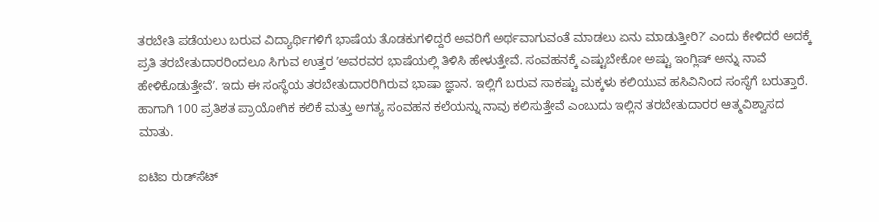ತರಬೇತಿ ಪಡೆಯಲು ಬರುವ ವಿದ್ಯಾರ್ಥಿಗಳಿಗೆ ಭಾಷೆಯ ತೊಡಕುಗಳಿದ್ದರೆ ಅವರಿಗೆ ಅರ್ಥವಾಗುವಂತೆ ಮಾಡಲು ಏನು ಮಾಡುತ್ತೀರಿ?ʼ ಎಂದು ಕೇಳಿದರೆ ಅದಕ್ಕೆ ಪ್ರತಿ ತರಬೇತುದಾರರಿಂದಲೂ ಸಿಗುವ ಉತ್ತರ ʼಅವರವರ ಭಾಷೆಯಲ್ಲಿ ತಿಳಿಸಿ ಹೇಳುತ್ತೇವೆ. ಸಂವಹನಕ್ಕೆ ಎಷ್ಟುಬೇಕೋ ಅಷ್ಟು ಇಂಗ್ಲಿಷ್‌ ಅನ್ನು ನಾವೆ ಹೇಳಿಕೊಡುತ್ತೇವೆʼ. ಇದು ಈ ಸಂಸ್ಥೆಯ ತರಬೇತುದಾರರಿಗಿರುವ ಭಾಷಾ ಜ್ಞಾನ. ಇಲ್ಲಿಗೆ ಬರುವ ಸಾಕಷ್ಟು ಮಕ್ಕಳು ಕಲಿಯುವ ಹಸಿವಿನಿಂದ ಸಂಸ್ಥೆಗೆ ಬರುತ್ತಾರೆ. ಹಾಗಾಗಿ 100 ಪ್ರತಿಶತ ಪ್ರಾಯೋಗಿಕ ಕಲಿಕೆ ಮತ್ತು ಅಗತ್ಯ ಸಂವಹನ ಕಲೆಯನ್ನು ನಾವು ಕಲಿಸುತ್ತೇವೆ ಎಂಬುದು ಇಲ್ಲಿನ ತರಬೇತುದಾರರ ಆತ್ಮವಿಶ್ವಾಸದ ಮಾತು.

ಐಟಿಐ ರುಡ್‌ಸೆಟ್‌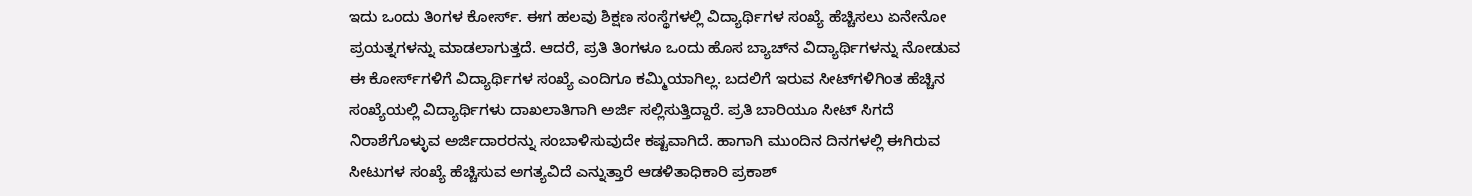ಇದು ಒಂದು ತಿಂಗಳ ಕೋರ್ಸ್‌. ಈಗ ಹಲವು ಶಿಕ್ಷಣ ಸಂಸ್ಥೆಗಳಲ್ಲಿ ವಿದ್ಯಾರ್ಥಿಗಳ ಸಂಖ್ಯೆ ಹೆಚ್ಚಿಸಲು ಏನೇನೋ ಪ್ರಯತ್ನಗಳನ್ನು ಮಾಡಲಾಗುತ್ತದೆ. ಆದರೆ, ಪ್ರತಿ ತಿಂಗಳೂ ಒಂದು ಹೊಸ ಬ್ಯಾಚ್‌ನ ವಿದ್ಯಾರ್ಥಿಗಳನ್ನು ನೋಡುವ ಈ ಕೋರ್ಸ್‌ಗಳಿಗೆ ವಿದ್ಯಾರ್ಥಿಗಳ ಸಂಖ್ಯೆ ಎಂದಿಗೂ ಕಮ್ಮಿಯಾಗಿಲ್ಲ. ಬದಲಿಗೆ ಇರುವ ಸೀಟ್‌ಗಳಿಗಿಂತ ಹೆಚ್ಚಿನ ಸಂಖ್ಯೆಯಲ್ಲಿ ವಿದ್ಯಾರ್ಥಿಗಳು ದಾಖಲಾತಿಗಾಗಿ ಅರ್ಜಿ ಸಲ್ಲಿಸುತ್ತಿದ್ದಾರೆ. ಪ್ರತಿ ಬಾರಿಯೂ ಸೀಟ್‌ ಸಿಗದೆ ನಿರಾಶೆಗೊಳ್ಳುವ ಅರ್ಜಿದಾರರನ್ನು ಸಂಬಾಳಿಸುವುದೇ ಕಷ್ಟವಾಗಿದೆ. ಹಾಗಾಗಿ ಮುಂದಿನ ದಿನಗಳಲ್ಲಿ ಈಗಿರುವ ಸೀಟುಗಳ ಸಂಖ್ಯೆ ಹೆಚ್ಚಿಸುವ ಅಗತ್ಯವಿದೆ ಎನ್ನುತ್ತಾರೆ ಆಡಳಿತಾಧಿಕಾರಿ ಪ್ರಕಾಶ್‌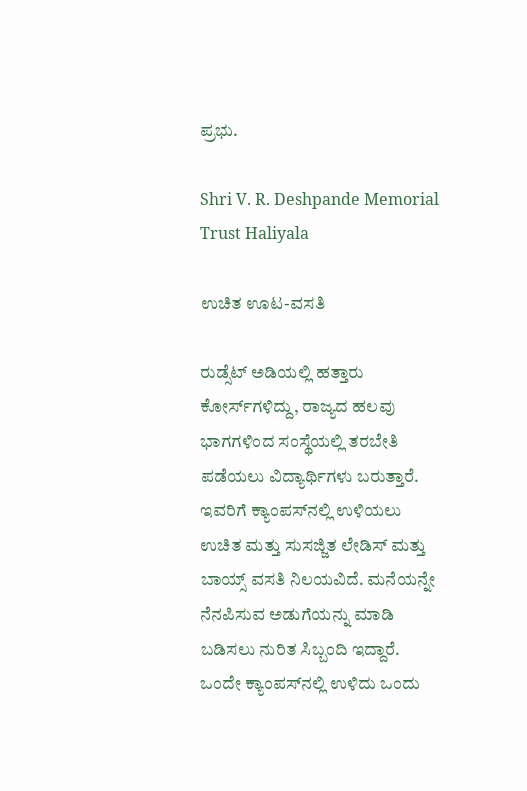ಪ್ರಭು.

Shri V. R. Deshpande Memorial Trust Haliyala

ಉಚಿತ ಊಟ-ವಸತಿ

ರುಡ್ಸೆಟ್ ಅಡಿಯಲ್ಲಿ ಹತ್ತಾರು ಕೋರ್ಸ್‌ಗಳಿದ್ದು, ರಾಜ್ಯದ ಹಲವು ಭಾಗಗಳಿಂದ ಸಂಸ್ಥೆಯಲ್ಲಿ ತರಬೇತಿ ಪಡೆಯಲು ವಿದ್ಯಾರ್ಥಿಗಳು ಬರುತ್ತಾರೆ. ಇವರಿಗೆ ಕ್ಯಾಂಪಸ್‌ನಲ್ಲಿ ಉಳಿಯಲು ಉಚಿತ ಮತ್ತು ಸುಸಜ್ಜಿತ ಲೇಡಿಸ್‌ ಮತ್ತು ಬಾಯ್ಸ್‌ ವಸತಿ ನಿಲಯವಿದೆ. ಮನೆಯನ್ನೇ ನೆನಪಿಸುವ ಅಡುಗೆಯನ್ನು ಮಾಡಿ ಬಡಿಸಲು ನುರಿತ ಸಿಬ್ಬಂದಿ ಇದ್ದಾರೆ. ಒಂದೇ ಕ್ಯಾಂಪಸ್‌ನಲ್ಲಿ ಉಳಿದು ಒಂದು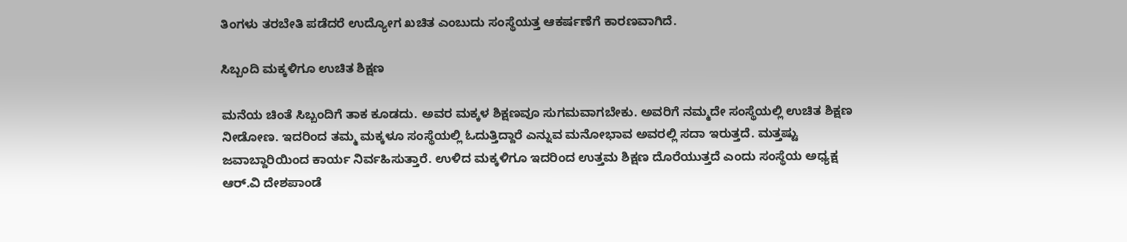ತಿಂಗಳು ತರಬೇತಿ ಪಡೆದರೆ ಉದ್ಯೋಗ ಖಚಿತ ಎಂಬುದು ಸಂಸ್ಥೆಯತ್ತ ಆಕರ್ಷಣೆಗೆ ಕಾರಣವಾಗಿದೆ.

ಸಿಬ್ಬಂದಿ ಮಕ್ಕಳಿಗೂ ಉಚಿತ ಶಿಕ್ಷಣ

ಮನೆಯ ಚಿಂತೆ ಸಿಬ್ಬಂದಿಗೆ ತಾಕ ಕೂಡದು. ಅವರ ಮಕ್ಕಳ ಶಿಕ್ಷಣವೂ ಸುಗಮವಾಗಬೇಕು. ಅವರಿಗೆ ನಮ್ಮದೇ ಸಂಸ್ಥೆಯಲ್ಲಿ ಉಚಿತ ಶಿಕ್ಷಣ ನೀಡೋಣ. ಇದರಿಂದ ತಮ್ಮ ಮಕ್ಕಳೂ ಸಂಸ್ಥೆಯಲ್ಲಿ ಓದುತ್ತಿದ್ದಾರೆ ಎನ್ನುವ ಮನೋಭಾವ ಅವರಲ್ಲಿ ಸದಾ ಇರುತ್ತದೆ. ಮತ್ತಷ್ಟು ಜವಾಬ್ದಾರಿಯಿಂದ ಕಾರ್ಯ ನಿರ್ವಹಿಸುತ್ತಾರೆ. ಉಳಿದ ಮಕ್ಕಳಿಗೂ ಇದರಿಂದ ಉತ್ತಮ ಶಿಕ್ಷಣ ದೊರೆಯುತ್ತದೆ ಎಂದು ಸಂಸ್ಥೆಯ ಅಧ್ಯಕ್ಷ ಆರ್.ವಿ ದೇಶಪಾಂಡೆ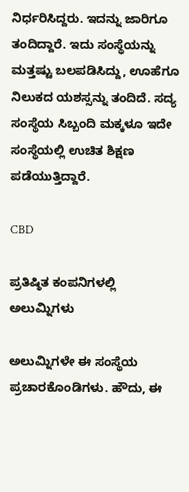ನಿರ್ಧರಿಸಿದ್ದರು. ಇದನ್ನು ಜಾರಿಗೂ ತಂದಿದ್ದಾರೆ. ಇದು ಸಂಸ್ಥೆಯನ್ನು ಮತ್ತಷ್ಟು ಬಲಪಡಿಸಿದ್ದು, ಊಹೆಗೂ ನಿಲುಕದ ಯಶಸ್ಸನ್ನು ತಂದಿದೆ. ಸದ್ಯ ಸಂಸ್ಥೆಯ ಸಿಬ್ಬಂದಿ ಮಕ್ಕಳೂ ಇದೇ ಸಂಸ್ಥೆಯಲ್ಲಿ ಉಚಿತ ಶಿಕ್ಷಣ ಪಡೆಯುತ್ತಿದ್ದಾರೆ.

CBD

ಪ್ರತಿಷ್ಠಿತ ಕಂಪನಿಗಳಲ್ಲಿ ಅಲುಮ್ನಿಗಳು

ಅಲುಮ್ನಿಗಳೇ ಈ ಸಂಸ್ಥೆಯ ಪ್ರಚಾರಕೊಂಡಿಗಳು. ಹೌದು, ಈ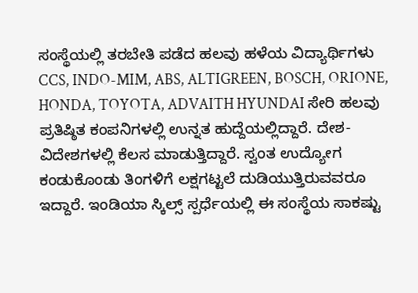ಸಂಸ್ಥೆಯಲ್ಲಿ ತರಬೇತಿ ಪಡೆದ ಹಲವು ಹಳೆಯ ವಿದ್ಯಾರ್ಥಿಗಳು CCS, INDO-MIM, ABS, ALTIGREEN, BOSCH, ORIONE, HONDA, TOYOTA, ADVAITH HYUNDAI ಸೇರಿ ಹಲವು ಪ್ರತಿಷ್ಠಿತ ಕಂಪನಿಗಳಲ್ಲಿ ಉನ್ನತ ಹುದ್ದೆಯಲ್ಲಿದ್ದಾರೆ. ದೇಶ-ವಿದೇಶಗಳಲ್ಲಿ ಕೆಲಸ ಮಾಡುತ್ತಿದ್ದಾರೆ. ಸ್ವಂತ ಉದ್ಯೋಗ ಕಂಡುಕೊಂಡು ತಿಂಗಳಿಗೆ ಲಕ್ಷಗಟ್ಟಲೆ ದುಡಿಯುತ್ತಿರುವವರೂ ಇದ್ದಾರೆ. ಇಂಡಿಯಾ ಸ್ಕಿಲ್ಸ್‌ ಸ್ಪರ್ಧೆಯಲ್ಲಿ ಈ ಸಂಸ್ಥೆಯ ಸಾಕಷ್ಟು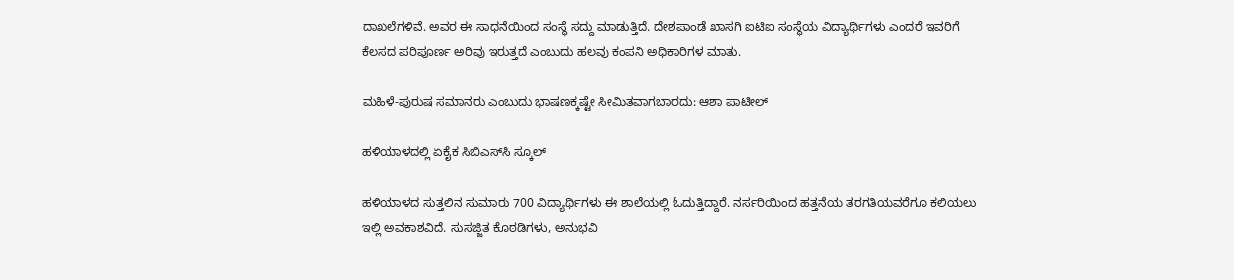ದಾಖಲೆಗಳಿವೆ. ಅವರ ಈ ಸಾಧನೆಯಿಂದ ಸಂಸ್ಥೆ ಸದ್ದು ಮಾಡುತ್ತಿದೆ. ದೇಶಪಾಂಡೆ ಖಾಸಗಿ ಐಟಿಐ ಸಂಸ್ಥೆಯ ವಿದ್ಯಾರ್ಥಿಗಳು ಎಂದರೆ ಇವರಿಗೆ ಕೆಲಸದ ಪರಿಪೂರ್ಣ ಅರಿವು ಇರುತ್ತದೆ ಎಂಬುದು ಹಲವು ಕಂಪನಿ ಅಧಿಕಾರಿಗಳ ಮಾತು.

ಮಹಿಳೆ-ಪುರುಷ ಸಮಾನರು ಎಂಬುದು ಭಾಷಣಕ್ಕಷ್ಟೇ ಸೀಮಿತವಾಗಬಾರದು: ಆಶಾ ಪಾಟೀಲ್‌

ಹಳಿಯಾಳದಲ್ಲಿ ಏಕೈಕ ಸಿಬಿಎಸ್‌ಸಿ ಸ್ಕೂಲ್‌

ಹಳಿಯಾಳದ ಸುತ್ತಲಿನ ಸುಮಾರು 700 ವಿದ್ಯಾರ್ಥಿಗಳು ಈ ಶಾಲೆಯಲ್ಲಿ ಓದುತ್ತಿದ್ದಾರೆ. ನರ್ಸರಿಯಿಂದ ಹತ್ತನೆಯ ತರಗತಿಯವರೆಗೂ ಕಲಿಯಲು ಇಲ್ಲಿ ಅವಕಾಶವಿದೆ. ಸುಸಜ್ಜಿತ ಕೊಠಡಿಗಳು, ಅನುಭವಿ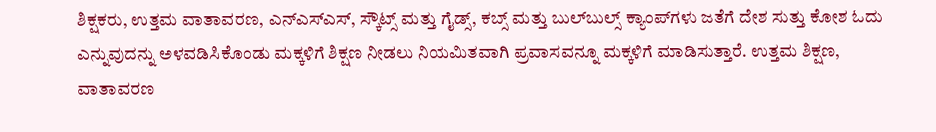ಶಿಕ್ಷಕರು, ಉತ್ತಮ ವಾತಾವರಣ, ಎನ್‌ಎಸ್‌ಎಸ್‌, ಸ್ಕೌಟ್ಸ್‌ ಮತ್ತು ಗೈಡ್ಸ್‌, ಕಬ್ಸ್‌ ಮತ್ತು ಬುಲ್‌ಬುಲ್ಸ್‌ ಕ್ಯಾಂಪ್‌ಗಳು ಜತೆಗೆ ದೇಶ ಸುತ್ತು ಕೋಶ ಓದು ಎನ್ನುವುದನ್ನು ಅಳವಡಿಸಿಕೊಂಡು ಮಕ್ಕಳಿಗೆ ಶಿಕ್ಷಣ ನೀಡಲು ನಿಯಮಿತವಾಗಿ ಪ್ರವಾಸವನ್ನೂ ಮಕ್ಕಳಿಗೆ ಮಾಡಿಸುತ್ತಾರೆ. ಉತ್ತಮ ಶಿಕ್ಷಣ, ವಾತಾವರಣ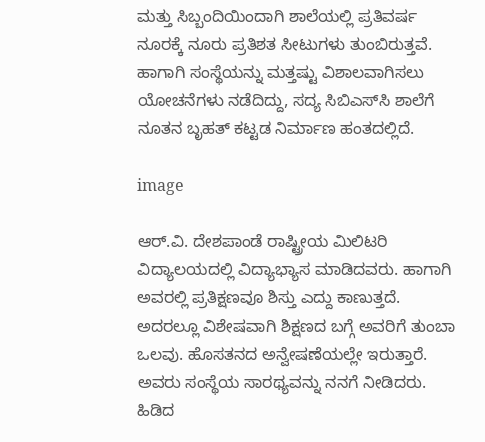ಮತ್ತು ಸಿಬ್ಬಂದಿಯಿಂದಾಗಿ ಶಾಲೆಯಲ್ಲಿ ಪ್ರತಿವರ್ಷ ನೂರಕ್ಕೆ ನೂರು ಪ್ರತಿಶತ ಸೀಟುಗಳು ತುಂಬಿರುತ್ತವೆ. ಹಾಗಾಗಿ ಸಂಸ್ಥೆಯನ್ನು ಮತ್ತಷ್ಟು ವಿಶಾಲವಾಗಿಸಲು ಯೋಚನೆಗಳು ನಡೆದಿದ್ದು, ಸದ್ಯ ಸಿಬಿಎಸ್‌ಸಿ ಶಾಲೆಗೆ ನೂತನ ಬೃಹತ್‌ ಕಟ್ಟಡ ನಿರ್ಮಾಣ ಹಂತದಲ್ಲಿದೆ.

image

ಆರ್‌.ವಿ. ದೇಶಪಾಂಡೆ ರಾಷ್ಟ್ರೀಯ ಮಿಲಿಟರಿ ವಿದ್ಯಾಲಯದಲ್ಲಿ ವಿದ್ಯಾಭ್ಯಾಸ ಮಾಡಿದವರು. ಹಾಗಾಗಿ ಅವರಲ್ಲಿ ಪ್ರತಿಕ್ಷಣವೂ ಶಿಸ್ತು ಎದ್ದು ಕಾಣುತ್ತದೆ. ಅದರಲ್ಲೂ ವಿಶೇಷವಾಗಿ ಶಿಕ್ಷಣದ ಬಗ್ಗೆ ಅವರಿಗೆ ತುಂಬಾ ಒಲವು. ಹೊಸತನದ ಅನ್ವೇಷಣೆಯಲ್ಲೇ ಇರುತ್ತಾರೆ. ಅವರು ಸಂಸ್ಥೆಯ ಸಾರಥ್ಯವನ್ನು ನನಗೆ ನೀಡಿದರು. ಹಿಡಿದ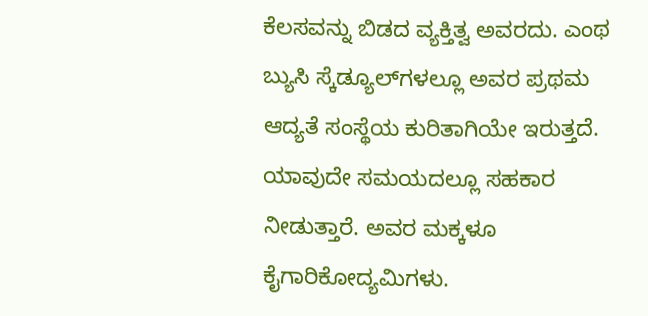ಕೆಲಸವನ್ನು ಬಿಡದ ವ್ಯಕ್ತಿತ್ವ ಅವರದು. ಎಂಥ ಬ್ಯುಸಿ ಸ್ಕೆಡ್ಯೂಲ್‌ಗಳಲ್ಲೂ ಅವರ ಪ್ರಥಮ ಆದ್ಯತೆ ಸಂಸ್ಥೆಯ ಕುರಿತಾಗಿಯೇ ಇರುತ್ತದೆ. ಯಾವುದೇ ಸಮಯದಲ್ಲೂ ಸಹಕಾರ ನೀಡುತ್ತಾರೆ. ಅವರ ಮಕ್ಕಳೂ ಕೈಗಾರಿಕೋದ್ಯಮಿಗಳು.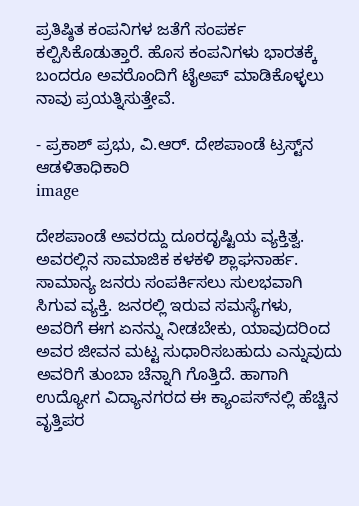ಪ್ರತಿಷ್ಠಿತ ಕಂಪನಿಗಳ ಜತೆಗೆ ಸಂಪರ್ಕ ಕಲ್ಪಿಸಿಕೊಡುತ್ತಾರೆ. ಹೊಸ ಕಂಪನಿಗಳು ಭಾರತಕ್ಕೆ ಬಂದರೂ ಅವರೊಂದಿಗೆ ಟೈಅಪ್ ಮಾಡಿಕೊಳ್ಳಲು ನಾವು ಪ್ರಯತ್ನಿಸುತ್ತೇವೆ.

- ಪ್ರಕಾಶ್‌ ಪ್ರಭು, ವಿ.ಆರ್‌. ದೇಶಪಾಂಡೆ ಟ್ರಸ್ಟ್‌ನ ಆಡಳಿತಾಧಿಕಾರಿ
image

ದೇಶಪಾಂಡೆ ಅವರದ್ದು ದೂರದೃಷ್ಟಿಯ ವ್ಯಕ್ತಿತ್ವ. ಅವರಲ್ಲಿನ ಸಾಮಾಜಿಕ ಕಳಕಳಿ ಶ್ಲಾಘನಾರ್ಹ. ಸಾಮಾನ್ಯ ಜನರು ಸಂಪರ್ಕಿಸಲು ಸುಲಭವಾಗಿ ಸಿಗುವ ವ್ಯಕ್ತಿ. ಜನರಲ್ಲಿ ಇರುವ ಸಮಸ್ಯೆಗಳು, ಅವರಿಗೆ ಈಗ ಏನನ್ನು ನೀಡಬೇಕು, ಯಾವುದರಿಂದ ಅವರ ಜೀವನ ಮಟ್ಟ ಸುಧಾರಿಸಬಹುದು ಎನ್ನುವುದು ಅವರಿಗೆ ತುಂಬಾ ಚೆನ್ನಾಗಿ ಗೊತ್ತಿದೆ. ಹಾಗಾಗಿ ಉದ್ಯೋಗ ವಿದ್ಯಾನಗರದ ಈ ಕ್ಯಾಂಪಸ್‌ನಲ್ಲಿ ಹೆಚ್ಚಿನ ವೃತ್ತಿಪರ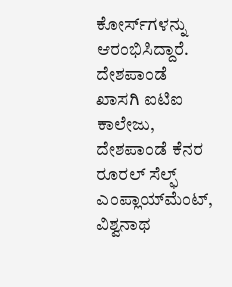ಕೋರ್ಸ್‌ಗಳನ್ನು ಆರಂಭಿಸಿದ್ದಾರೆ. ದೇಶಪಾಂಡೆ ಖಾಸಗಿ ಐಟಿಐ ಕಾಲೇಜು, ದೇಶಪಾಂಡೆ ಕೆನರ ರೂರಲ್‌ ಸೆಲ್ಫ್‌ ಎಂಪ್ಲಾಯ್‌ಮೆಂಟ್‌, ವಿಶ್ವನಾಥ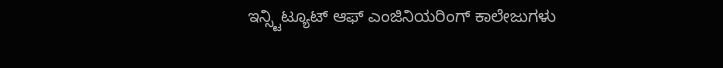ಇನ್ಸ್ಟಿಟ್ಯೂಟ್‌ ಆಫ್‌ ಎಂಜಿನಿಯರಿಂಗ್‌ ಕಾಲೇಜುಗಳು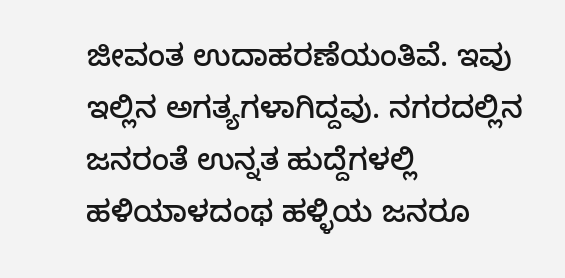ಜೀವಂತ ಉದಾಹರಣೆಯಂತಿವೆ. ಇವು ಇಲ್ಲಿನ ಅಗತ್ಯಗಳಾಗಿದ್ದವು. ನಗರದಲ್ಲಿನ ಜನರಂತೆ ಉನ್ನತ ಹುದ್ದೆಗಳಲ್ಲಿ ಹಳಿಯಾಳದಂಥ ಹಳ್ಳಿಯ ಜನರೂ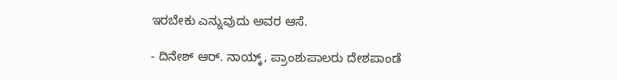ಇರಬೇಕು ಎನ್ನುವುದು ಅವರ ಆಸೆ.

- ದಿನೇಶ್‌ ಆರ್‌. ನಾಯ್ಕ್‌, ಪ್ರಾಂಶುಪಾಲರು ದೇಶಪಾಂಡೆ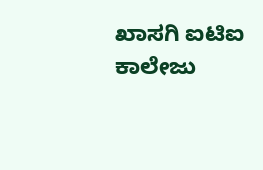ಖಾಸಗಿ ಐಟಿಐ ಕಾಲೇಜು